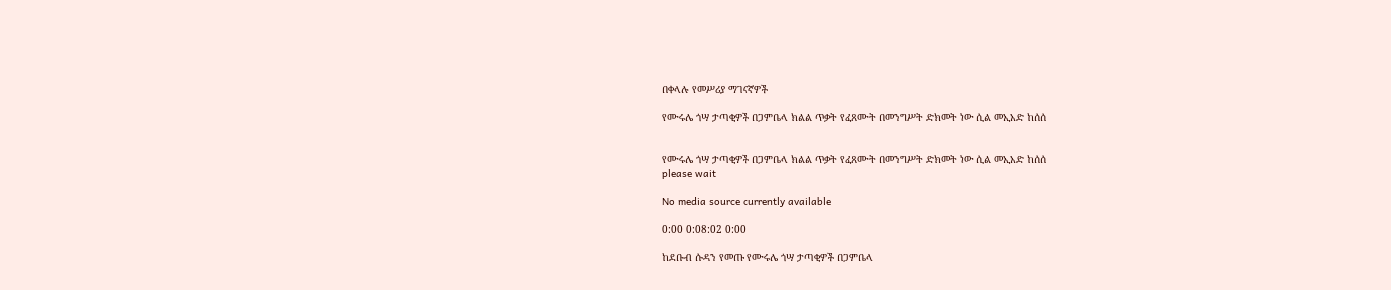በቀላሉ የመሥሪያ ማገናኛዎች

የሙሩሌ ጎሣ ታጣቂዎች በጋምቤላ ክልል ጥቃት የፈጸሙት በመንግሥት ድክመት ነው ሲል መኢአድ ከሰሰ


የሙሩሌ ጎሣ ታጣቂዎች በጋምቤላ ክልል ጥቃት የፈጸሙት በመንግሥት ድክመት ነው ሲል መኢአድ ከሰሰ
please wait

No media source currently available

0:00 0:08:02 0:00

ከደቡብ ሱዳን የመጡ የሙሩሌ ጎሣ ታጣቂዎች በጋምቤላ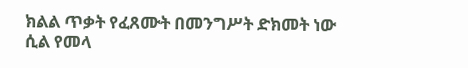ክልል ጥቃት የፈጸሙት በመንግሥት ድክመት ነው ሲል የመላ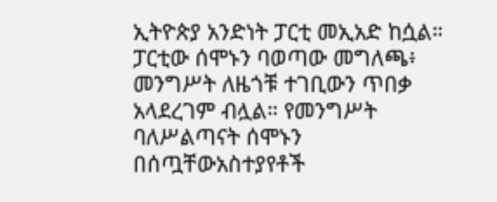ኢትዮጵያ አንድነት ፓርቲ መኢአድ ከሷል። ፓርቲው ሰሞኑን ባወጣው መግለጫ፥ መንግሥት ለዜጎቹ ተገቢውን ጥበቃ አላደረገም ብሏል። የመንግሥት ባለሥልጣናት ሰሞኑን በሰጧቸውአስተያየቶች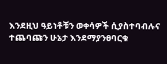እንደዚህ ዓይነቶቹን ወቀሳዎች ሲያስተባብሉና ተጨባጩን ሁኔታ እንደማያንፀባርቁ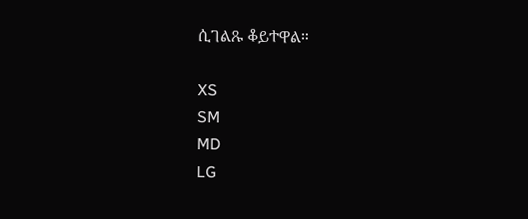ሲገልጹ ቆይተዋል።

XS
SM
MD
LG